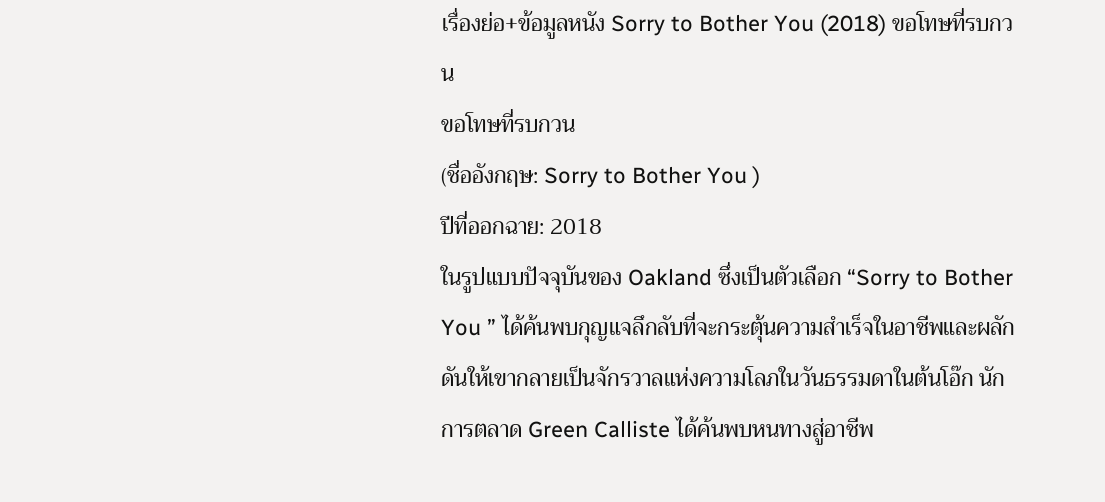เรื่องย่อ+ข้อมูลหนัง Sorry to Bother You (2018) ขอโทษที่รบกวน
ขอโทษที่รบกวน
(ชื่ออังกฤษ: Sorry to Bother You )
ปีที่ออกฉาย: 2018
ในรูปแบบปัจจุบันของ Oakland ซึ่งเป็นตัวเลือก “Sorry to Bother You ” ได้ค้นพบกุญแจลึกลับที่จะกระตุ้นความสำเร็จในอาชีพและผลักดันให้เขากลายเป็นจักรวาลแห่งความโลภในวันธรรมดาในต้นโอ๊ก นักการตลาด Green Calliste ได้ค้นพบหนทางสู่อาชีพ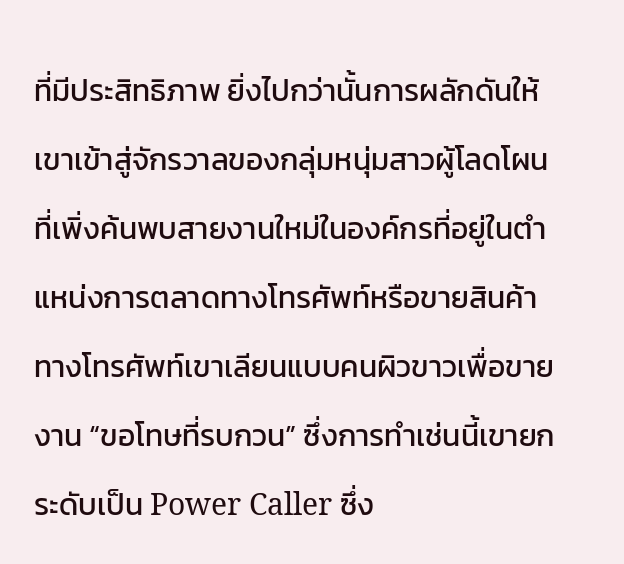ที่มีประสิทธิภาพ ยิ่งไปกว่านั้นการผลักดันให้เขาเข้าสู่จักรวาลของกลุ่มหนุ่มสาวผู้โลดโผนที่เพิ่งค้นพบสายงานใหม่ในองค์กรที่อยู่ในตำแหน่งการตลาดทางโทรศัพท์หรือขายสินค้าทางโทรศัพท์เขาเลียนแบบคนผิวขาวเพื่อขายงาน “ขอโทษที่รบกวน” ซึ่งการทำเช่นนี้เขายกระดับเป็น Power Caller ซึ่ง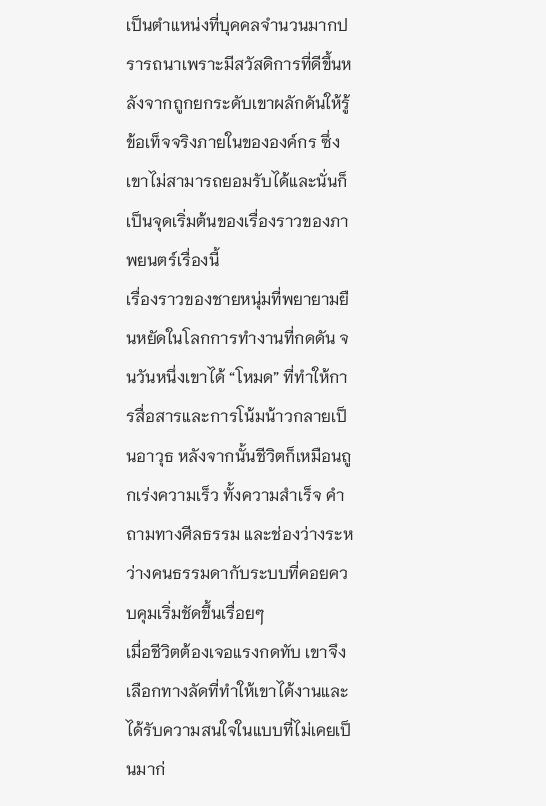เป็นตำแหน่งที่บุคคลจำนวนมากปรารถนาเพราะมีสวัสดิการที่ดีขึ้นหลังจากถูกยกระดับเขาผลักดันให้รู้ข้อเท็จจริงภายในขององค์กร ซึ่งเขาไม่สามารถยอมรับได้และนั่นก็เป็นจุดเริ่มต้นของเรื่องราวของภาพยนตร์เรื่องนี้
เรื่องราวของชายหนุ่มที่พยายามยืนหยัดในโลกการทำงานที่กดดัน จนวันหนึ่งเขาได้ “โหมด” ที่ทำให้การสื่อสารและการโน้มน้าวกลายเป็นอาวุธ หลังจากนั้นชีวิตก็เหมือนถูกเร่งความเร็ว ทั้งความสำเร็จ คำถามทางศีลธรรม และช่องว่างระหว่างคนธรรมดากับระบบที่คอยควบคุมเริ่มชัดขึ้นเรื่อยๆ
เมื่อชีวิตต้องเจอแรงกดทับ เขาจึงเลือกทางลัดที่ทำให้เขาได้งานและได้รับความสนใจในแบบที่ไม่เคยเป็นมาก่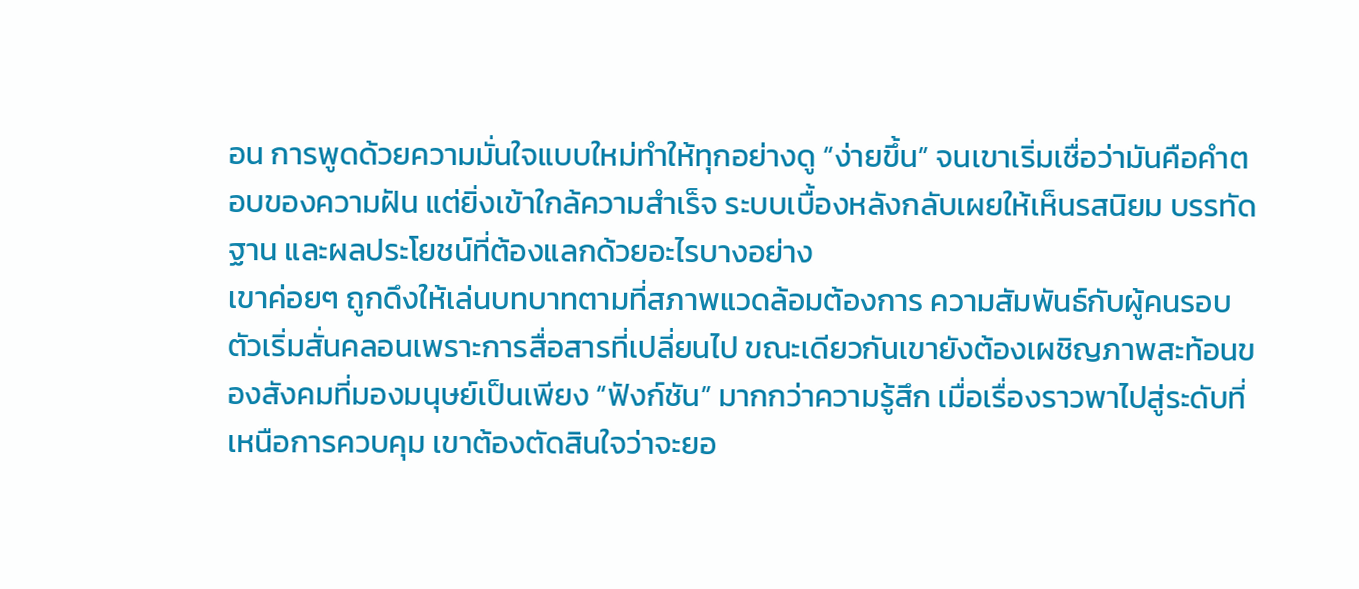อน การพูดด้วยความมั่นใจแบบใหม่ทำให้ทุกอย่างดู “ง่ายขึ้น” จนเขาเริ่มเชื่อว่ามันคือคำตอบของความฝัน แต่ยิ่งเข้าใกล้ความสำเร็จ ระบบเบื้องหลังกลับเผยให้เห็นรสนิยม บรรทัดฐาน และผลประโยชน์ที่ต้องแลกด้วยอะไรบางอย่าง
เขาค่อยๆ ถูกดึงให้เล่นบทบาทตามที่สภาพแวดล้อมต้องการ ความสัมพันธ์กับผู้คนรอบตัวเริ่มสั่นคลอนเพราะการสื่อสารที่เปลี่ยนไป ขณะเดียวกันเขายังต้องเผชิญภาพสะท้อนของสังคมที่มองมนุษย์เป็นเพียง “ฟังก์ชัน” มากกว่าความรู้สึก เมื่อเรื่องราวพาไปสู่ระดับที่เหนือการควบคุม เขาต้องตัดสินใจว่าจะยอ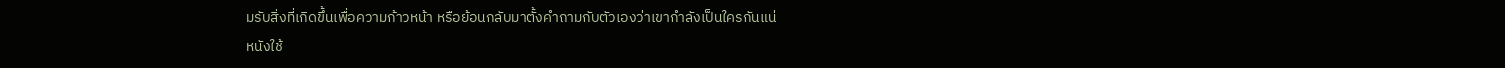มรับสิ่งที่เกิดขึ้นเพื่อความก้าวหน้า หรือย้อนกลับมาตั้งคำถามกับตัวเองว่าเขากำลังเป็นใครกันแน่
หนังใช้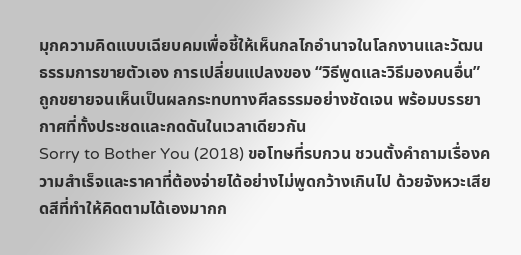มุกความคิดแบบเฉียบคมเพื่อชี้ให้เห็นกลไกอำนาจในโลกงานและวัฒนธรรมการขายตัวเอง การเปลี่ยนแปลงของ “วิธีพูดและวิธีมองคนอื่น” ถูกขยายจนเห็นเป็นผลกระทบทางศีลธรรมอย่างชัดเจน พร้อมบรรยากาศที่ทั้งประชดและกดดันในเวลาเดียวกัน
Sorry to Bother You (2018) ขอโทษที่รบกวน ชวนตั้งคำถามเรื่องความสำเร็จและราคาที่ต้องจ่ายได้อย่างไม่พูดกว้างเกินไป ด้วยจังหวะเสียดสีที่ทำให้คิดตามได้เองมากก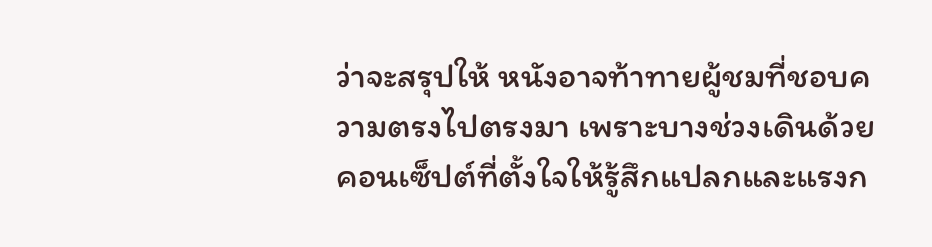ว่าจะสรุปให้ หนังอาจท้าทายผู้ชมที่ชอบความตรงไปตรงมา เพราะบางช่วงเดินด้วยคอนเซ็ปต์ที่ตั้งใจให้รู้สึกแปลกและแรงก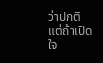ว่าปกติ แต่ถ้าเปิดใจ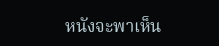หนังจะพาเห็น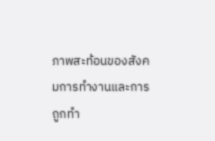ภาพสะท้อนของสังคมการทำงานและการถูกทำ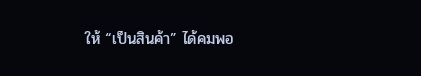ให้ “เป็นสินค้า” ได้คมพอ